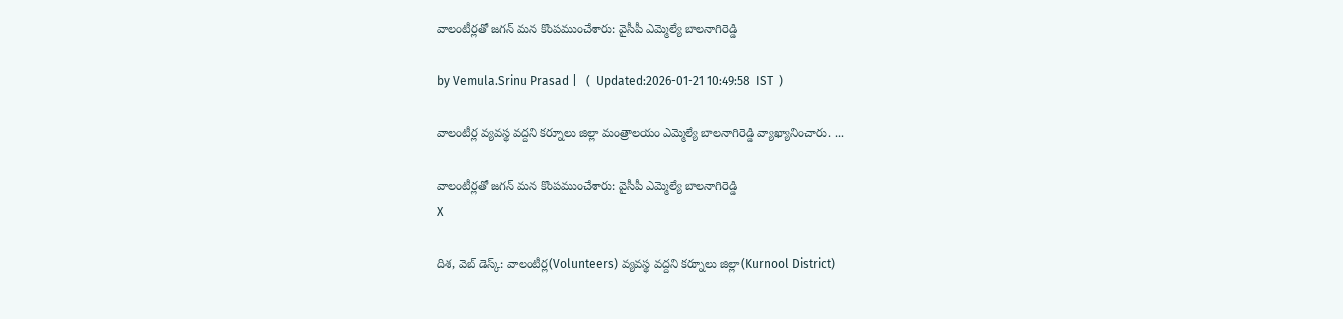వాలంటీర్లతో జగన్ మన కొంపముంచేశారు: వైసీపీ ఎమ్మెల్యే బాలనాగిరెడ్డి

by Vemula.Srinu Prasad |   (  Updated:2026-01-21 10:49:58  IST  )

వాలంటీర్ల వ్యవస్థ వద్దని కర్నూలు జిల్లా మంత్రాలయం ఎమ్మెల్యే బాలనాగిరెడ్డి వ్యాఖ్యానించారు. ...

వాలంటీర్లతో జగన్ మన కొంపముంచేశారు: వైసీపీ ఎమ్మెల్యే బాలనాగిరెడ్డి
X

దిశ, వెబ్ డెస్క్: వాలంటీర్ల(Volunteers) వ్యవస్థ వద్దని కర్నూలు జిల్లా(Kurnool District)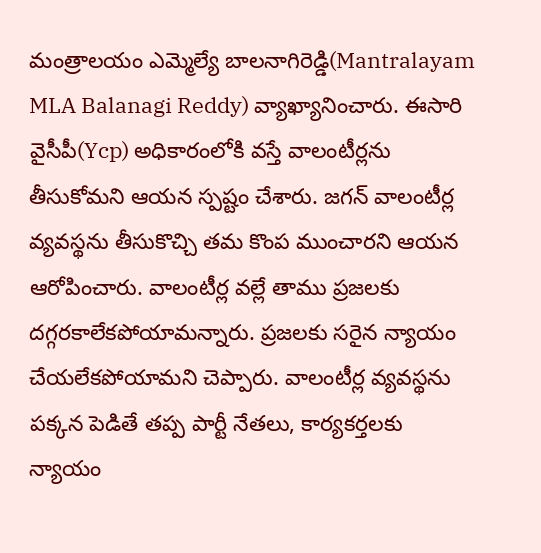మంత్రాలయం ఎమ్మెల్యే బాలనాగిరెడ్డి(Mantralayam MLA Balanagi Reddy) వ్యాఖ్యానించారు. ఈసారి వైసీపీ(Ycp) అధికారంలోకి వస్తే వాలంటీర్లను తీసుకోమని ఆయన స్పష్టం చేశారు. జగన్ వాలంటీర్ల వ్యవస్థను తీసుకొచ్చి తమ కొంప ముంచారని ఆయన ఆరోపించారు. వాలంటీర్ల వల్లే తాము ప్రజలకు దగ్గరకాలేకపోయామన్నారు. ప్రజలకు సరైన న్యాయం చేయలేకపోయామని చెప్పారు. వాలంటీర్ల వ్యవస్థను పక్కన పెడితే తప్ప పార్టీ నేతలు, కార్యకర్తలకు న్యాయం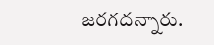జరగదన్నారు.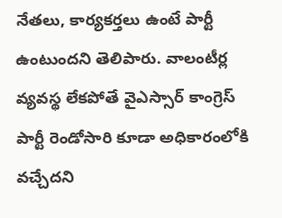నేతలు, కార్యకర్తలు ఉంటే పార్టీ ఉంటుందని తెలిపారు. వాలంటీర్ల వ్యవస్థ లేకపోతే వైఎస్సార్ కాంగ్రెస్ పార్టీ రెండోసారి కూడా అధికారంలోకి వచ్చేదని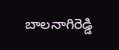బాలనాగిరెడ్డి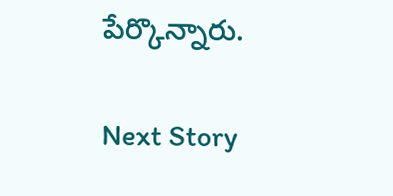పేర్కొన్నారు.

Next Story